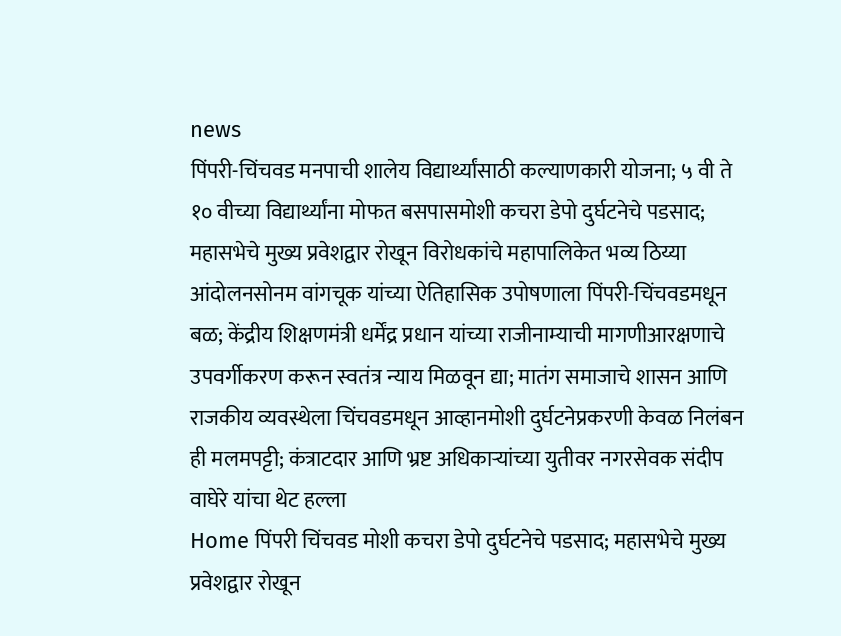news
पिंपरी-चिंचवड मनपाची शालेय विद्यार्थ्यांसाठी कल्याणकारी योजना; ५ वी ते १० वीच्या विद्यार्थ्यांना मोफत बसपासमोशी कचरा डेपो दुर्घटनेचे पडसाद; महासभेचे मुख्य प्रवेशद्वार रोखून विरोधकांचे महापालिकेत भव्य ठिय्या आंदोलनसोनम वांगचूक यांच्या ऐतिहासिक उपोषणाला पिंपरी-चिंचवडमधून बळ; केंद्रीय शिक्षणमंत्री धर्मेंद्र प्रधान यांच्या राजीनाम्याची मागणीआरक्षणाचे उपवर्गीकरण करून स्वतंत्र न्याय मिळवून द्या; मातंग समाजाचे शासन आणि राजकीय व्यवस्थेला चिंचवडमधून आव्हानमोशी दुर्घटनेप्रकरणी केवळ निलंबन ही मलमपट्टी; कंत्राटदार आणि भ्रष्ट अधिकाऱ्यांच्या युतीवर नगरसेवक संदीप वाघेरे यांचा थेट हल्ला
Home पिंपरी चिंचवड मोशी कचरा डेपो दुर्घटनेचे पडसाद; महासभेचे मुख्य प्रवेशद्वार रोखून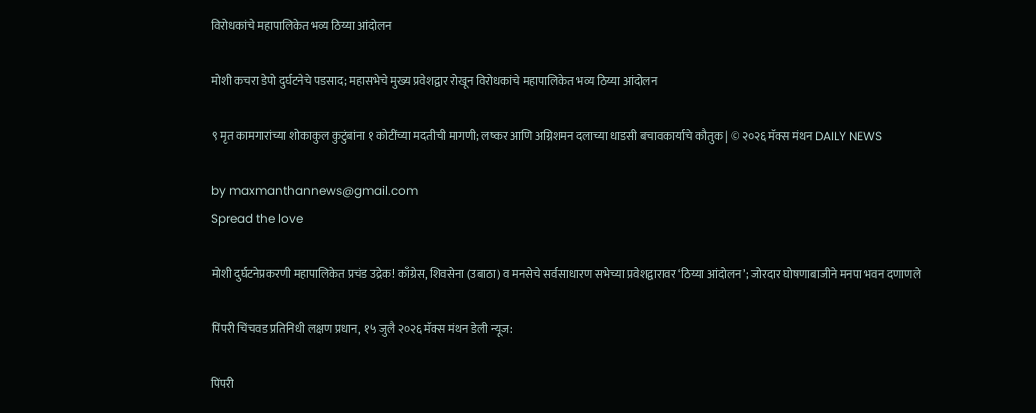विरोधकांचे महापालिकेत भव्य ठिय्या आंदोलन

मोशी कचरा डेपो दुर्घटनेचे पडसाद; महासभेचे मुख्य प्रवेशद्वार रोखून विरोधकांचे महापालिकेत भव्य ठिय्या आंदोलन

९ मृत कामगारांच्या शोकाकुल कुटुंबांना १ कोटींच्या मदतीची मागणी; लष्कर आणि अग्निशमन दलाच्या धाडसी बचावकार्याचे कौतुक | © २०२६ मॅक्स मंथन DAILY NEWS

by maxmanthannews@gmail.com
Spread the love

मोशी दुर्घटनेप्रकरणी महापालिकेत प्रचंड उद्रेक! काँग्रेस, शिवसेना (उबाठा) व मनसेचे सर्वसाधारण सभेच्या प्रवेशद्वारावर ‘ठिय्या आंदोलन’; जोरदार घोषणाबाजीने मनपा भवन दणाणले

पिंपरी चिंचवड प्रतिनिधी लक्षण प्रधान, १५ जुलै २०२६ मॅक्स मंथन डेली न्यूज:

पिंपरी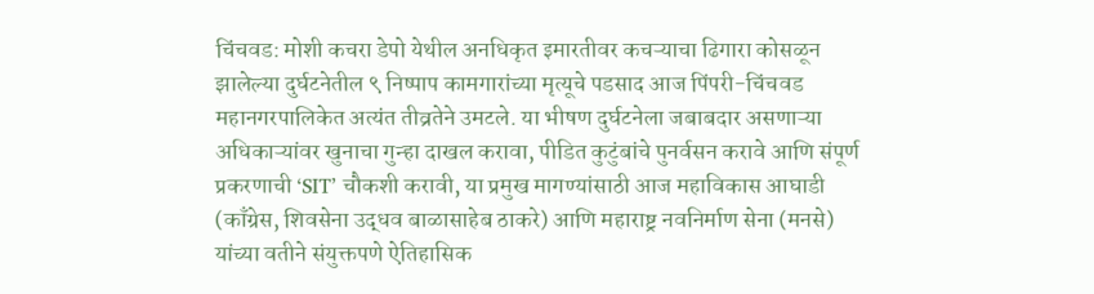चिंचवड: मोशी कचरा डेपो येथील अनधिकृत इमारतीवर कचऱ्याचा ढिगारा कोसळून झालेल्या दुर्घटनेतील ९ निष्पाप कामगारांच्या मृत्यूचे पडसाद आज पिंपरी-चिंचवड महानगरपालिकेत अत्यंत तीव्रतेने उमटले. या भीषण दुर्घटनेला जबाबदार असणाऱ्या अधिकाऱ्यांवर खुनाचा गुन्हा दाखल करावा, पीडित कुटुंबांचे पुनर्वसन करावे आणि संपूर्ण प्रकरणाची ‘SIT’ चौकशी करावी, या प्रमुख मागण्यांसाठी आज महाविकास आघाडी (काँग्रेस, शिवसेना उद्धव बाळासाहेब ठाकरे) आणि महाराष्ट्र नवनिर्माण सेना (मनसे) यांच्या वतीने संयुक्तपणे ऐतिहासिक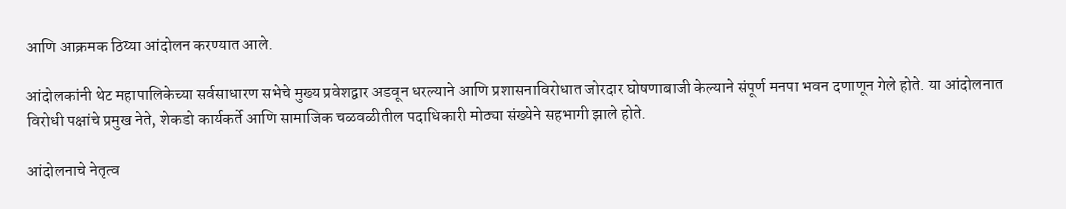आणि आक्रमक ठिय्या आंदोलन करण्यात आले.

आंदोलकांनी थेट महापालिकेच्या सर्वसाधारण सभेचे मुख्य प्रवेशद्वार अडवून धरल्याने आणि प्रशासनाविरोधात जोरदार घोषणाबाजी केल्याने संपूर्ण मनपा भवन दणाणून गेले होते. या आंदोलनात विरोधी पक्षांचे प्रमुख नेते, शेकडो कार्यकर्ते आणि सामाजिक चळवळीतील पदाधिकारी मोठ्या संख्येने सहभागी झाले होते.

आंदोलनाचे नेतृत्व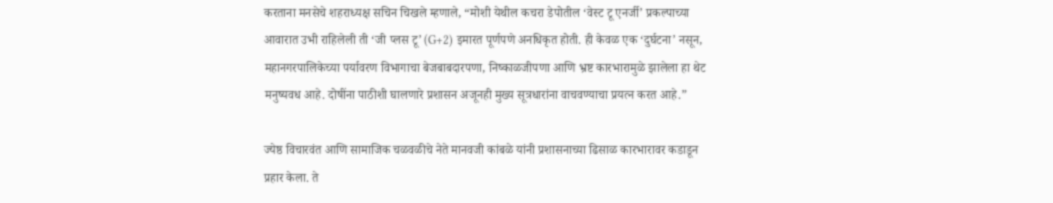करताना मनसेचे शहराध्यक्ष सचिन चिखले म्हणाले, “मोशी येथील कचरा डेपोतील ‘वेस्ट टू एनर्जी’ प्रकल्पाच्या आवारात उभी राहिलेली ती ‘जी प्लस टू’ (G+2) इमारत पूर्णपणे अनधिकृत होती. ही केवळ एक ‘दुर्घटना’ नसून, महानगरपालिकेच्या पर्यावरण विभागाचा बेजबाबदारपणा, निष्काळजीपणा आणि भ्रष्ट कारभारामुळे झालेला हा थेट मनुष्यवध आहे. दोषींना पाठीशी घालणारे प्रशासन अजूनही मुख्य सूत्रधारांना वाचवण्याचा प्रयत्न करत आहे.”

ज्येष्ठ विचारवंत आणि सामाजिक चळवळीचे नेते मानवजी कांबळे यांनी प्रशासनाच्या ढिसाळ कारभारावर कडाडून प्रहार केला. ते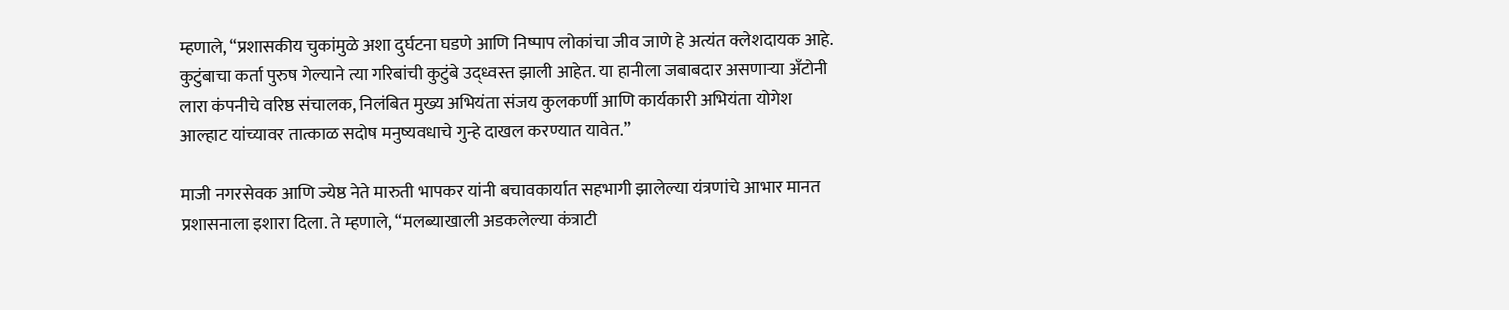म्हणाले, “प्रशासकीय चुकांमुळे अशा दुर्घटना घडणे आणि निष्पाप लोकांचा जीव जाणे हे अत्यंत क्लेशदायक आहे. कुटुंबाचा कर्ता पुरुष गेल्याने त्या गरिबांची कुटुंबे उद्ध्वस्त झाली आहेत. या हानीला जबाबदार असणाऱ्या अँटोनी लारा कंपनीचे वरिष्ठ संचालक, निलंबित मुख्य अभियंता संजय कुलकर्णी आणि कार्यकारी अभियंता योगेश आल्हाट यांच्यावर तात्काळ सदोष मनुष्यवधाचे गुन्हे दाखल करण्यात यावेत.”

माजी नगरसेवक आणि ज्येष्ठ नेते मारुती भापकर यांनी बचावकार्यात सहभागी झालेल्या यंत्रणांचे आभार मानत प्रशासनाला इशारा दिला. ते म्हणाले, “मलब्याखाली अडकलेल्या कंत्राटी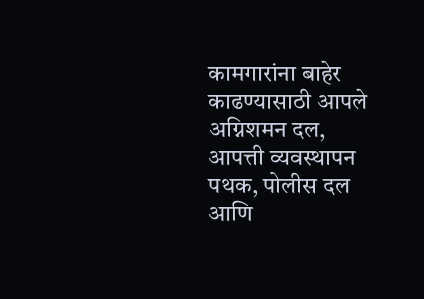कामगारांना बाहेर काढण्यासाठी आपले अग्निशमन दल, आपत्ती व्यवस्थापन पथक, पोलीस दल आणि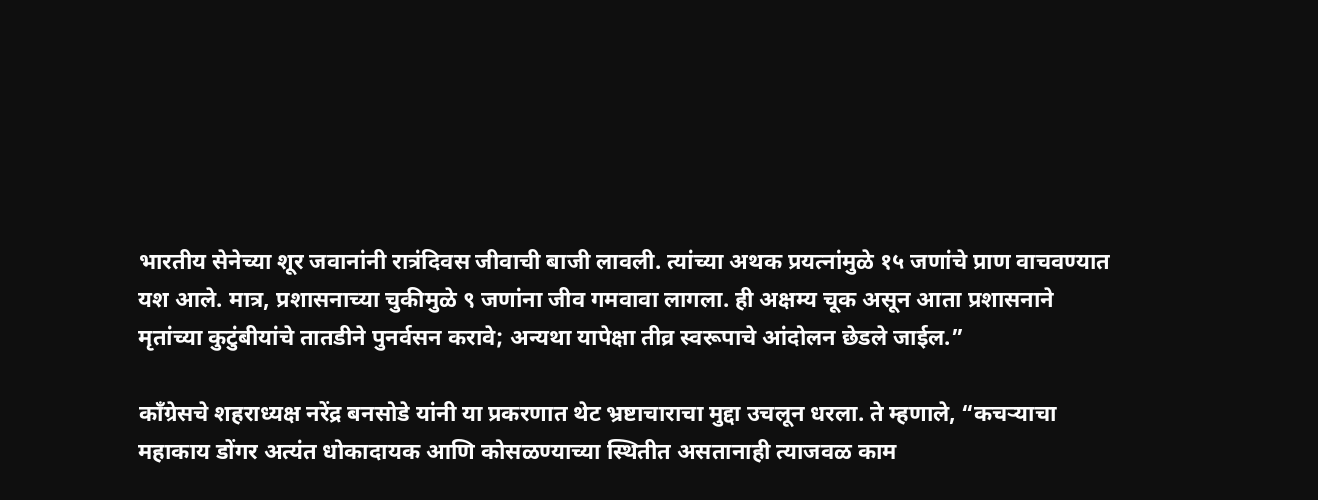भारतीय सेनेच्या शूर जवानांनी रात्रंदिवस जीवाची बाजी लावली. त्यांच्या अथक प्रयत्नांमुळे १५ जणांचे प्राण वाचवण्यात यश आले. मात्र, प्रशासनाच्या चुकीमुळे ९ जणांना जीव गमवावा लागला. ही अक्षम्य चूक असून आता प्रशासनाने मृतांच्या कुटुंबीयांचे तातडीने पुनर्वसन करावे; अन्यथा यापेक्षा तीव्र स्वरूपाचे आंदोलन छेडले जाईल.”

काँग्रेसचे शहराध्यक्ष नरेंद्र बनसोडे यांनी या प्रकरणात थेट भ्रष्टाचाराचा मुद्दा उचलून धरला. ते म्हणाले, “कचऱ्याचा महाकाय डोंगर अत्यंत धोकादायक आणि कोसळण्याच्या स्थितीत असतानाही त्याजवळ काम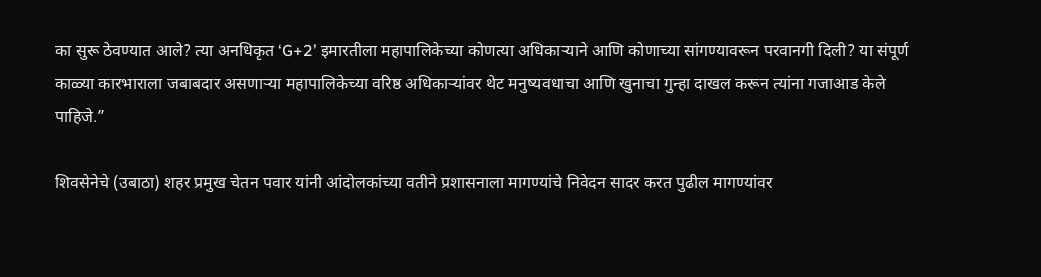का सुरू ठेवण्यात आले? त्या अनधिकृत ‘G+2’ इमारतीला महापालिकेच्या कोणत्या अधिकाऱ्याने आणि कोणाच्या सांगण्यावरून परवानगी दिली? या संपूर्ण काळ्या कारभाराला जबाबदार असणाऱ्या महापालिकेच्या वरिष्ठ अधिकाऱ्यांवर थेट मनुष्यवधाचा आणि खुनाचा गुन्हा दाखल करून त्यांना गजाआड केले पाहिजे.”

शिवसेनेचे (उबाठा) शहर प्रमुख चेतन पवार यांनी आंदोलकांच्या वतीने प्रशासनाला मागण्यांचे निवेदन सादर करत पुढील मागण्यांवर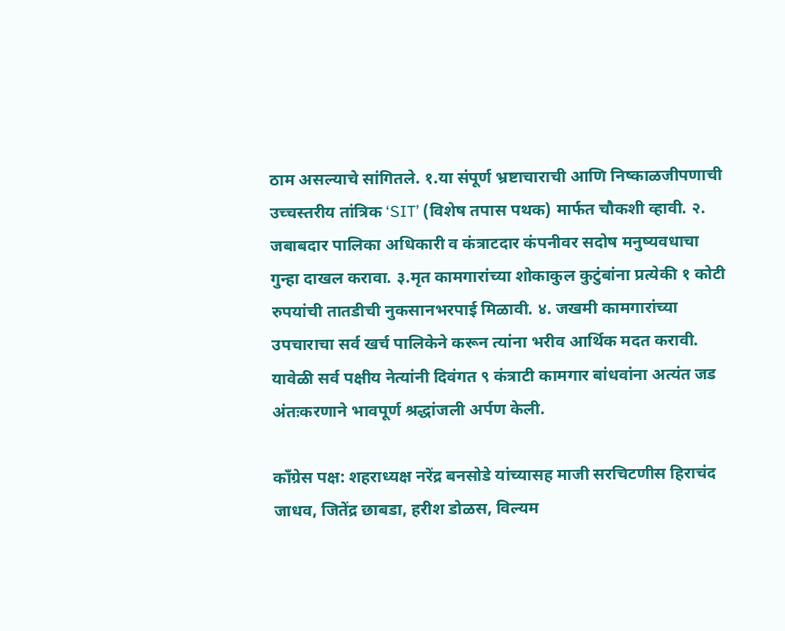ठाम असल्याचे सांगितले. १.या संपूर्ण भ्रष्टाचाराची आणि निष्काळजीपणाची उच्चस्तरीय तांत्रिक ‘SIT’ (विशेष तपास पथक) मार्फत चौकशी व्हावी. २. जबाबदार पालिका अधिकारी व कंत्राटदार कंपनीवर सदोष मनुष्यवधाचा गुन्हा दाखल करावा. ३.मृत कामगारांच्या शोकाकुल कुटुंबांना प्रत्येकी १ कोटी रुपयांची तातडीची नुकसानभरपाई मिळावी. ४. जखमी कामगारांच्या उपचाराचा सर्व खर्च पालिकेने करून त्यांना भरीव आर्थिक मदत करावी. यावेळी सर्व पक्षीय नेत्यांनी दिवंगत ९ कंत्राटी कामगार बांधवांना अत्यंत जड अंतःकरणाने भावपूर्ण श्रद्धांजली अर्पण केली.

काँग्रेस पक्ष: शहराध्यक्ष नरेंद्र बनसोडे यांच्यासह माजी सरचिटणीस हिराचंद जाधव, जितेंद्र छाबडा, हरीश डोळस, विल्यम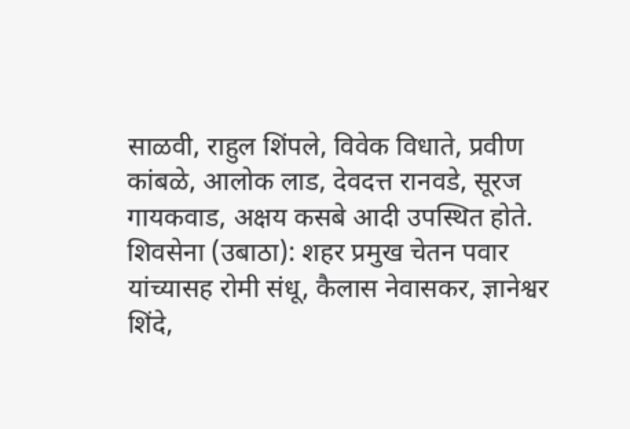साळवी, राहुल शिंपले, विवेक विधाते, प्रवीण कांबळे, आलोक लाड, देवदत्त रानवडे, सूरज गायकवाड, अक्षय कसबे आदी उपस्थित होते. शिवसेना (उबाठा): शहर प्रमुख चेतन पवार यांच्यासह रोमी संधू, कैलास नेवासकर, ज्ञानेश्वर शिंदे,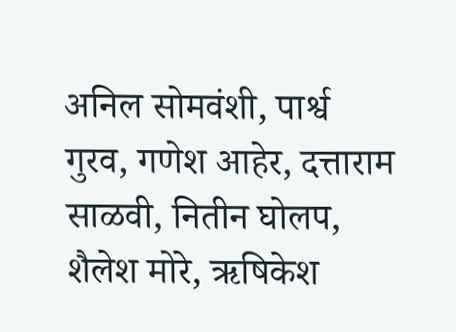अनिल सोमवंशी, पार्श्व गुरव, गणेश आहेर, दत्ताराम साळवी, नितीन घोलप, शैलेश मोरे, ऋषिकेश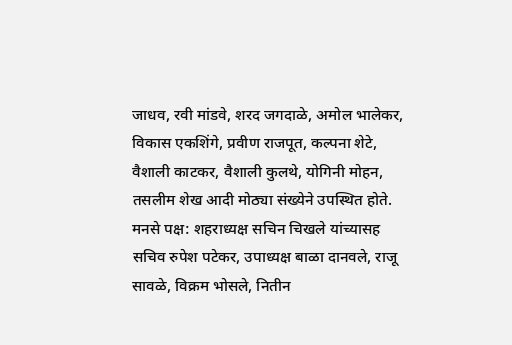जाधव, रवी मांडवे, शरद जगदाळे, अमोल भालेकर, विकास एकशिंगे, प्रवीण राजपूत, कल्पना शेटे, वैशाली काटकर, वैशाली कुलथे, योगिनी मोहन, तसलीम शेख आदी मोठ्या संख्येने उपस्थित होते. मनसे पक्ष: शहराध्यक्ष सचिन चिखले यांच्यासह सचिव रुपेश पटेकर, उपाध्यक्ष बाळा दानवले, राजू सावळे, विक्रम भोसले, नितीन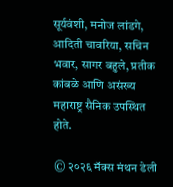सूर्यवंशी, मनोज लांडगे, आदिती चावरिया, सचिन भवार, सागर बहुले, प्रतीक कांबळे आणि असंख्य महाराष्ट्र सैनिक उपस्थित होते.

© २०२६ मॅक्स मंथन डेली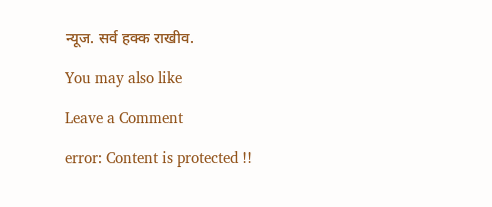न्यूज. सर्व हक्क राखीव.

You may also like

Leave a Comment

error: Content is protected !!